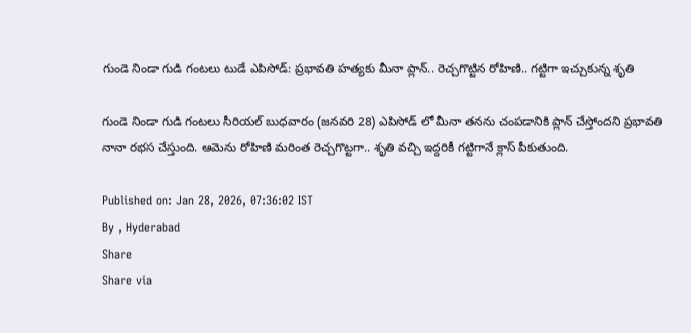గుండె నిండా గుడి గంటలు టుడే ఎపిసోడ్: ప్రభావతి హత్యకు మీనా ప్లాన్.. రెచ్చగొట్టిన రోహిణి.. గట్టిగా ఇచ్చుకున్న శృతి

గుండె నిండా గుడి గంటలు సీరియల్ బుధవారం (జనవరి 28) ఎపిసోడ్ లో మీనా తనను చంపడానికి ప్లాన్ చేస్తోందని ప్రభావతి నానా రభస చేస్తుంది. ఆమెను రోహిణి మరింత రెచ్చగొట్టగా.. శృతి వచ్చి ఇద్దరికీ గట్టిగానే క్లాస్ పీకుతుంది.

Published on: Jan 28, 2026, 07:36:02 IST
By , Hyderabad
Share
Share via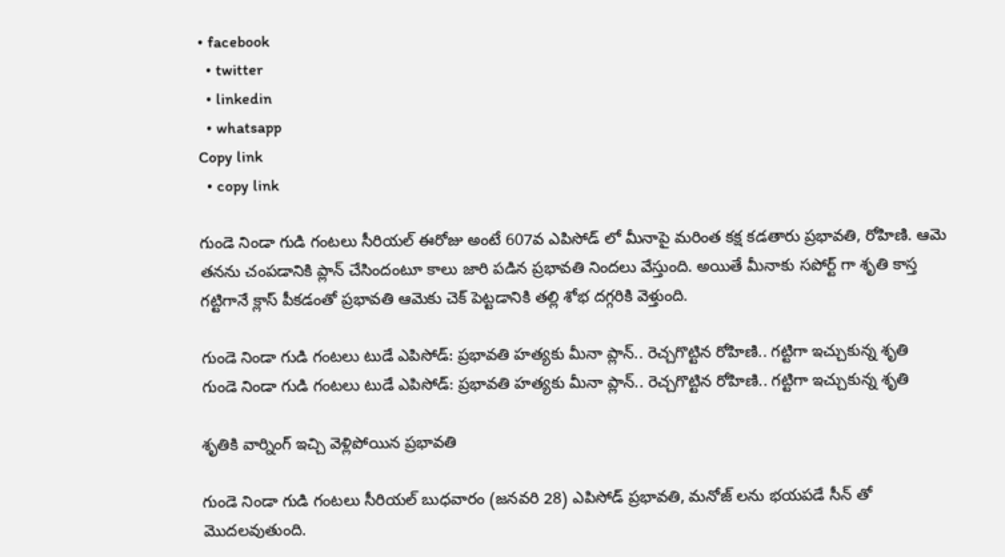• facebook
  • twitter
  • linkedin
  • whatsapp
Copy link
  • copy link

గుండె నిండా గుడి గంటలు సీరియల్ ఈరోజు అంటే 607వ ఎపిసోడ్ లో మీనాపై మరింత కక్ష కడతారు ప్రభావతి, రోహిణి. ఆమె తనను చంపడానికి ప్లాన్ చేసిందంటూ కాలు జారి పడిన ప్రభావతి నిందలు వేస్తుంది. అయితే మీనాకు సపోర్ట్ గా శృతి కాస్త గట్టిగానే క్లాస్ పీకడంతో ప్రభావతి ఆమెకు చెక్ పెట్టడానికి తల్లి శోభ దగ్గరికి వెళ్తుంది.

గుండె నిండా గుడి గంటలు టుడే ఎపిసోడ్: ప్రభావతి హత్యకు మీనా ప్లాన్.. రెచ్చగొట్టిన రోహిణి.. గట్టిగా ఇచ్చుకున్న శృతి
గుండె నిండా గుడి గంటలు టుడే ఎపిసోడ్: ప్రభావతి హత్యకు మీనా ప్లాన్.. రెచ్చగొట్టిన రోహిణి.. గట్టిగా ఇచ్చుకున్న శృతి

శృతికి వార్నింగ్ ఇచ్చి వెళ్లిపోయిన ప్రభావతి

గుండె నిండా గుడి గంటలు సీరియల్ బుధవారం (జనవరి 28) ఎపిసోడ్ ప్రభావతి, మనోజ్ లను భయపడే సీన్ తో మొదలవుతుంది.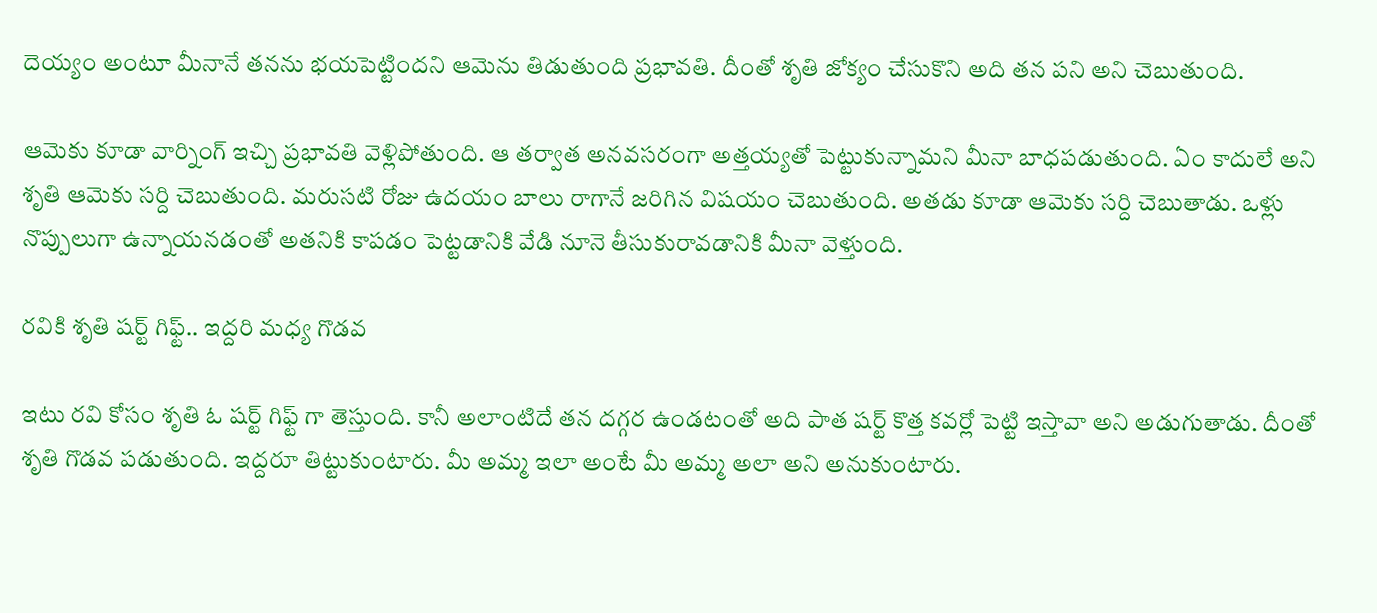దెయ్యం అంటూ మీనానే తనను భయపెట్టిందని ఆమెను తిడుతుంది ప్రభావతి. దీంతో శృతి జోక్యం చేసుకొని అది తన పని అని చెబుతుంది.

ఆమెకు కూడా వార్నింగ్ ఇచ్చి ప్రభావతి వెళ్లిపోతుంది. ఆ తర్వాత అనవసరంగా అత్తయ్యతో పెట్టుకున్నామని మీనా బాధపడుతుంది. ఏం కాదులే అని శృతి ఆమెకు సర్ది చెబుతుంది. మరుసటి రోజు ఉదయం బాలు రాగానే జరిగిన విషయం చెబుతుంది. అతడు కూడా ఆమెకు సర్ది చెబుతాడు. ఒళ్లు నొప్పులుగా ఉన్నాయనడంతో అతనికి కాపడం పెట్టడానికి వేడి నూనె తీసుకురావడానికి మీనా వెళ్తుంది.

రవికి శృతి షర్ట్ గిఫ్ట్.. ఇద్దరి మధ్య గొడవ

ఇటు రవి కోసం శృతి ఓ షర్ట్ గిఫ్ట్ గా తెస్తుంది. కానీ అలాంటిదే తన దగ్గర ఉండటంతో అది పాత షర్ట్ కొత్త కవర్లో పెట్టి ఇస్తావా అని అడుగుతాడు. దీంతో శృతి గొడవ పడుతుంది. ఇద్దరూ తిట్టుకుంటారు. మీ అమ్మ ఇలా అంటే మీ అమ్మ అలా అని అనుకుంటారు.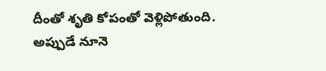దీంతో శృతి కోపంతో వెళ్లిపోతుంది. అప్పుడే నూనె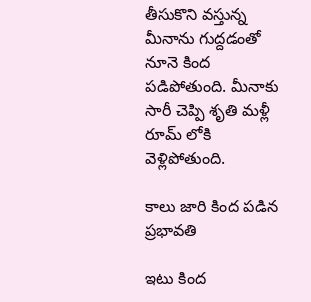తీసుకొని వస్తున్న మీనాను గుద్దడంతో నూనె కింద పడిపోతుంది. మీనాకు సారీ చెప్పి శృతి మళ్లీ రూమ్ లోకి వెళ్లిపోతుంది.

కాలు జారి కింద పడిన ప్రభావతి

ఇటు కింద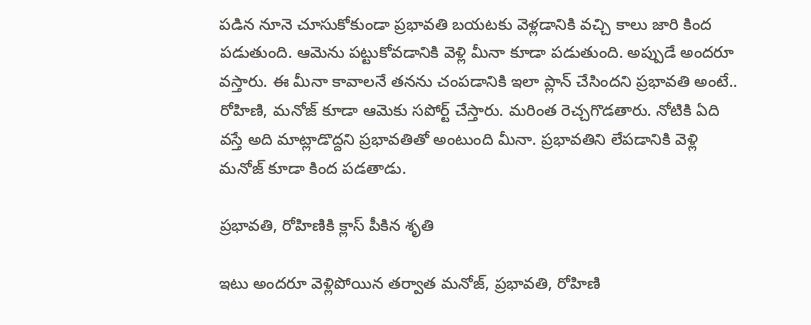పడిన నూనె చూసుకోకుండా ప్రభావతి బయటకు వెళ్లడానికి వచ్చి కాలు జారి కింద పడుతుంది. ఆమెను పట్టుకోవడానికి వెళ్లి మీనా కూడా పడుతుంది. అప్పుడే అందరూ వస్తారు. ఈ మీనా కావాలనే తనను చంపడానికి ఇలా ప్లాన్ చేసిందని ప్రభావతి అంటే.. రోహిణి, మనోజ్ కూడా ఆమెకు సపోర్ట్ చేస్తారు. మరింత రెచ్చగొడతారు. నోటికి ఏది వస్తే అది మాట్లాడొద్దని ప్రభావతితో అంటుంది మీనా. ప్రభావతిని లేపడానికి వెళ్లి మనోజ్ కూడా కింద పడతాడు.

ప్రభావతి, రోహిణికి క్లాస్ పీకిన శృతి

ఇటు అందరూ వెళ్లిపోయిన తర్వాత మనోజ్, ప్రభావతి, రోహిణి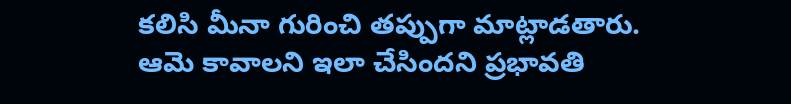కలిసి మీనా గురించి తప్పుగా మాట్లాడతారు. ఆమె కావాలని ఇలా చేసిందని ప్రభావతి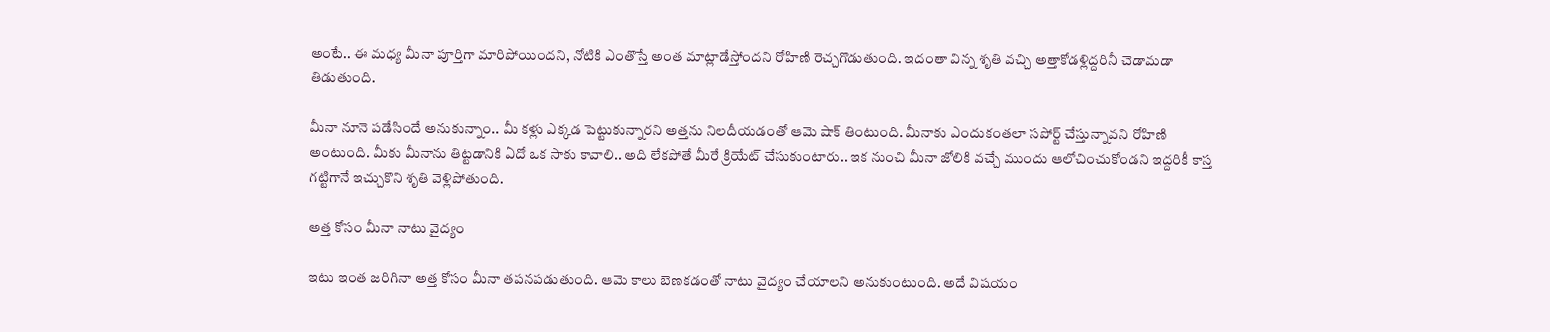అంటే.. ఈ మధ్య మీనా పూర్తిగా మారిపోయిందని, నోటికి ఎంతొస్తే అంత మాట్లాడేస్తోందని రోహిణి రెచ్చగొడుతుంది. ఇదంతా విన్న శృతి వచ్చి అత్తాకోడళ్లిద్దరినీ చెడామడా తిడుతుంది.

మీనా నూనె పడేసిందే అనుకున్నాం.. మీ కళ్లు ఎక్కడ పెట్టుకున్నారని అత్తను నిలదీయడంతో ఆమె షాక్ తింటుంది. మీనాకు ఎందుకంతలా సపోర్ట్ చేస్తున్నావని రోహిణి అంటుంది. మీకు మీనాను తిట్టడానికి ఏదో ఒక సాకు కావాలి.. అది లేకపోతే మీరే క్రియేట్ చేసుకుంటారు.. ఇక నుంచి మీనా జోలికి వచ్చే ముందు ఆలోచించుకోండని ఇద్దరికీ కాస్త గట్టిగానే ఇచ్చుకొని శృతి వెళ్లిపోతుంది.

అత్త కోసం మీనా నాటు వైద్యం

ఇటు ఇంత జరిగినా అత్త కోసం మీనా తపనపడుతుంది. ఆమె కాలు బెణకడంతో నాటు వైద్యం చేయాలని అనుకుంటుంది. అదే విషయం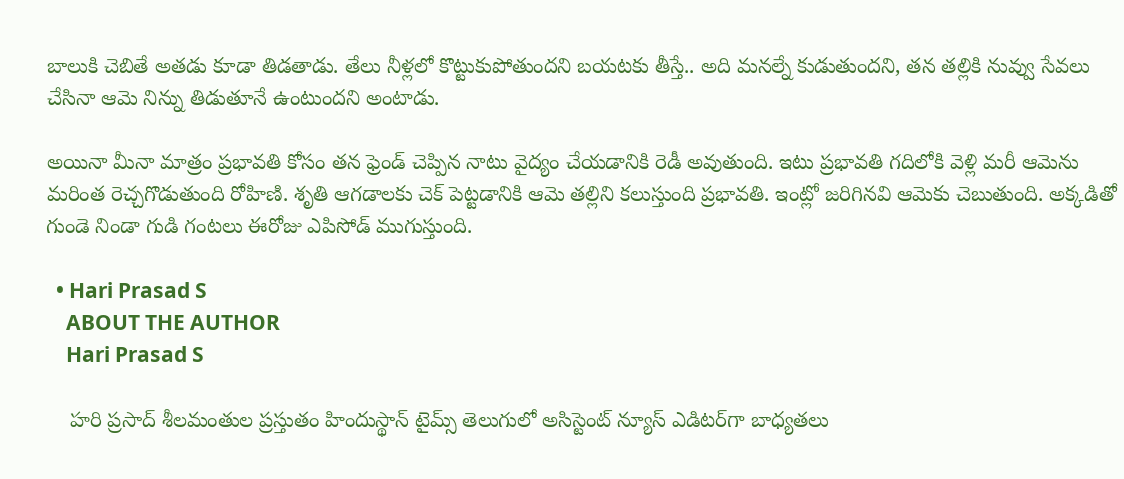బాలుకి చెబితే అతడు కూడా తిడతాడు. తేలు నీళ్లలో కొట్టుకుపోతుందని బయటకు తీస్తే.. అది మనల్నే కుడుతుందని, తన తల్లికి నువ్వు సేవలు చేసినా ఆమె నిన్ను తిడుతూనే ఉంటుందని అంటాడు.

అయినా మీనా మాత్రం ప్రభావతి కోసం తన ఫ్రెండ్ చెప్పిన నాటు వైద్యం చేయడానికి రెడీ అవుతుంది. ఇటు ప్రభావతి గదిలోకి వెళ్లి మరీ ఆమెను మరింత రెచ్చగొడుతుంది రోహిణి. శృతి ఆగడాలకు చెక్ పెట్టడానికి ఆమె తల్లిని కలుస్తుంది ప్రభావతి. ఇంట్లో జరిగినవి ఆమెకు చెబుతుంది. అక్కడితో గుండె నిండా గుడి గంటలు ఈరోజు ఎపిసోడ్ ముగుస్తుంది.

  • Hari Prasad S
    ABOUT THE AUTHOR
    Hari Prasad S

    హరి ప్రసాద్ శీలమంతుల ప్రస్తుతం హిందుస్థాన్ టైమ్స్ తెలుగులో అసిస్టెంట్ న్యూస్ ఎడిటర్‌గా బాధ్యతలు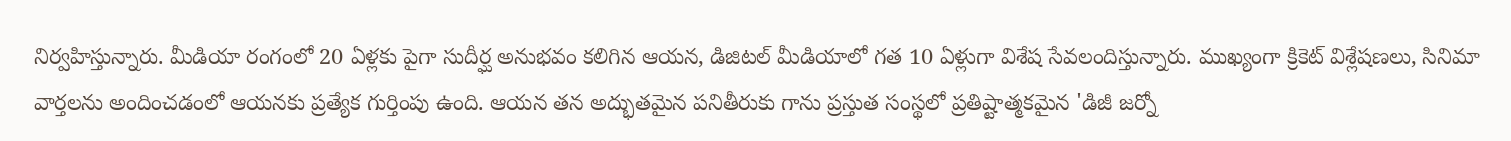నిర్వహిస్తున్నారు. మీడియా రంగంలో 20 ఏళ్లకు పైగా సుదీర్ఘ అనుభవం కలిగిన ఆయన, డిజిటల్ మీడియాలో గత 10 ఏళ్లుగా విశేష సేవలందిస్తున్నారు. ముఖ్యంగా క్రికెట్ విశ్లేషణలు, సినిమా వార్తలను అందించడంలో ఆయనకు ప్రత్యేక గుర్తింపు ఉంది. ఆయన తన అద్భుతమైన పనితీరుకు గాను ప్రస్తుత సంస్థలో ప్రతిష్టాత్మకమైన 'డిజీ జర్నో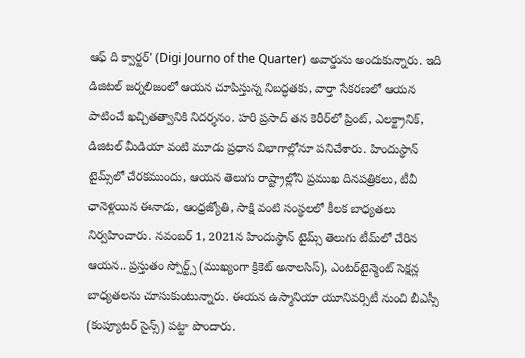ఆఫ్ ది క్వార్టర్' (Digi Journo of the Quarter) అవార్డును అందుకున్నారు. ఇది డిజిటల్ జర్నలిజంలో ఆయన చూపిస్తున్న నిబద్ధతకు, వార్తా సేకరణలో ఆయన పాటించే ఖచ్చితత్వానికి నిదర్శనం. హరి ప్రసాద్ తన కెరీర్‌లో ప్రింట్, ఎలక్ట్రానిక్, డిజిటల్ మీడియా వంటి మూడు ప్రధాన విభాగాల్లోనూ పనిచేశారు. హిందుస్థాన్ టైమ్స్‌లో చేరకముందు, ఆయన తెలుగు రాష్ట్రాల్లోని ప్రముఖ దినపత్రికలు, టీవీ ఛానెళ్లయిన ఈనాడు, ఆంధ్రజ్యోతి, సాక్షి వంటి సంస్థలలో కీలక బాధ్యతలు నిర్వహించారు. నవంబర్ 1, 2021న హిందుస్థాన్ టైమ్స్ తెలుగు టీమ్‌లో చేరిన ఆయన.. ప్రస్తుతం స్పోర్ట్స్ (ముఖ్యంగా క్రికెట్ అనాలసిస్), ఎంటర్‌టైన్మెంట్ సెక్షన్ల బాధ్యతలను చూసుకుంటున్నారు. ఈయన ఉస్మానియా యూనివర్సిటీ నుంచి బీఎస్సీ (కంప్యూటర్ సైన్స్) పట్టా పొందారు.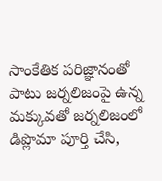సాంకేతిక పరిజ్ఞానంతో పాటు జర్నలిజంపై ఉన్న మక్కువతో జర్నలిజంలో డిప్లొమా పూర్తి చేసి,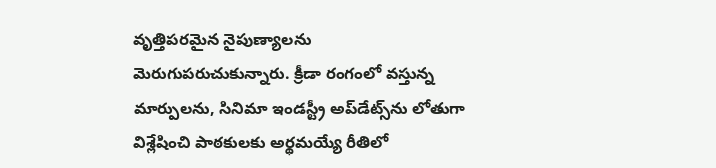వృత్తిపరమైన నైపుణ్యాలను మెరుగుపరుచుకున్నారు. క్రీడా రంగంలో వస్తున్న మార్పులను, సినిమా ఇండస్ట్రీ అప్‌డేట్స్‌ను లోతుగా విశ్లేషించి పాఠకులకు అర్థమయ్యే రీతిలో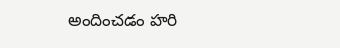అందించడం హరి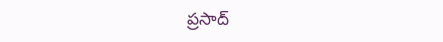ప్రసాద్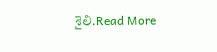శైలి.Read More